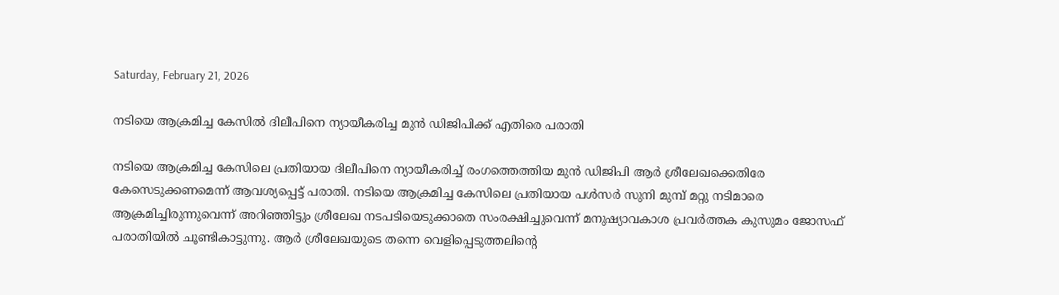Saturday, February 21, 2026

നടിയെ ആക്രമിച്ച കേസിൽ ദിലീപിനെ ന്യായീകരിച്ച മുൻ ഡിജിപിക്ക് എതിരെ പരാതി

നടിയെ ആക്രമിച്ച കേസിലെ പ്രതിയായ ദിലീപിനെ ന്യായീകരിച്ച് രംഗത്തെത്തിയ മുന്‍ ഡിജിപി ആര്‍ ശ്രീലേഖക്കെതിരേ കേസെടുക്കണമെന്ന് ആവശ്യപ്പെട്ട് പരാതി. നടിയെ ആക്രമിച്ച കേസിലെ പ്രതിയായ പള്‍സര്‍ സുനി മുമ്പ് മറ്റു നടിമാരെ ആക്രമിച്ചിരുന്നുവെന്ന് അറിഞ്ഞിട്ടും ശ്രീലേഖ നടപടിയെടുക്കാതെ സംരക്ഷിച്ചുവെന്ന് മനുഷ്യാവകാശ പ്രവര്‍ത്തക കുസുമം ജോസഫ് പരാതിയിൽ ചൂണ്ടികാട്ടുന്നു. ആർ ശ്രീലേഖയുടെ തന്നെ വെളിപ്പെടുത്തലിൻ്റെ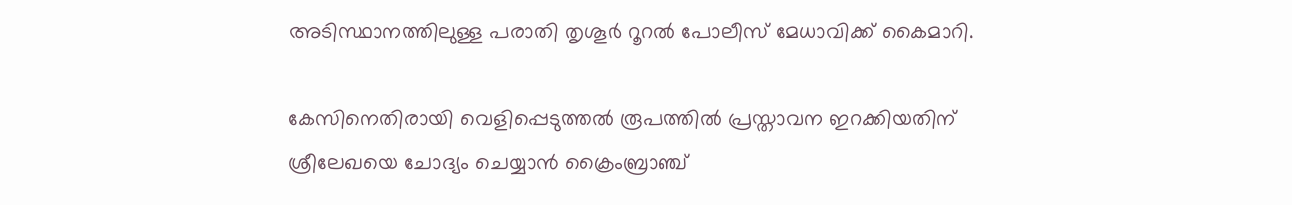അടിസ്ഥാനത്തിലുള്ള പരാതി തൃശൂര്‍ റൂറല്‍ പോലീസ് മേധാവിക്ക് കൈമാറി.

കേസിനെതിരായി വെളിപ്പെടുത്തൽ രൂപത്തിൽ പ്രസ്താവന ഇറക്കിയതിന് ശ്രീലേഖയെ ചോദ്യം ചെയ്യാൻ ക്രൈംബ്രാഞ്ച്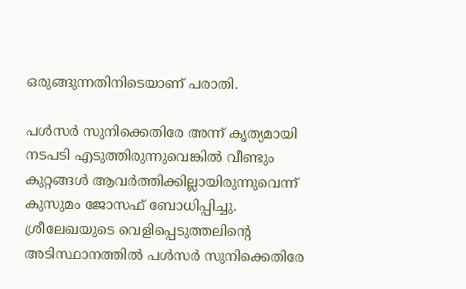ഒരുങ്ങുന്നതിനിടെയാണ് പരാതി.

പള്‍സര്‍ സുനിക്കെതിരേ അന്ന് കൃത്യമായി നടപടി എടുത്തിരുന്നുവെങ്കില്‍ വീണ്ടും കുറ്റങ്ങള്‍ ആവര്‍ത്തിക്കില്ലായിരുന്നുവെന്ന് കുസുമം ജോസഫ് ബോധിപ്പിച്ചു. ശ്രീലേഖയുടെ വെളിപ്പെടുത്തലിന്റെ അടിസ്ഥാനത്തില്‍ പള്‍സര്‍ സുനിക്കെതിരേ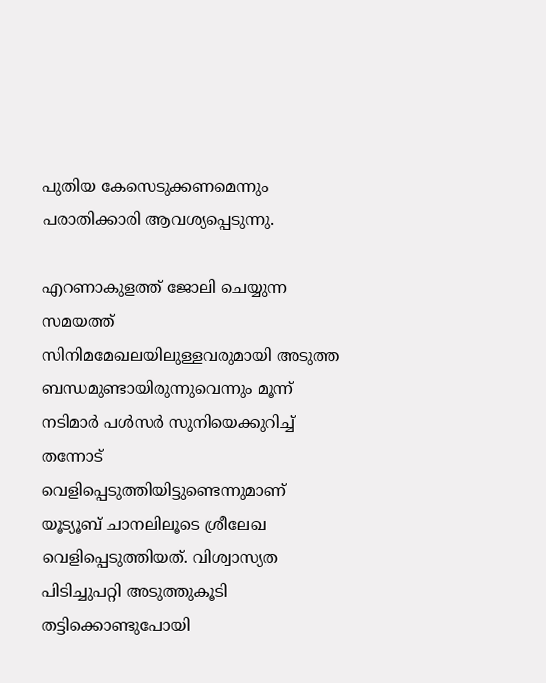പുതിയ കേസെടുക്കണമെന്നും പരാതിക്കാരി ആവശ്യപ്പെടുന്നു.

എറണാകുളത്ത് ജോലി ചെയ്യുന്ന സമയത്ത് സിനിമമേഖലയിലുള്ളവരുമായി അടുത്ത ബന്ധമുണ്ടായിരുന്നുവെന്നും മൂന്ന് നടിമാര്‍ പള്‍സര്‍ സുനിയെക്കുറിച്ച് തന്നോട് വെളിപ്പെടുത്തിയിട്ടുണ്ടെന്നുമാണ് യൂട്യൂബ് ചാനലിലൂടെ ശ്രീലേഖ വെളിപ്പെടുത്തിയത്. വിശ്വാസ്യത പിടിച്ചുപറ്റി അടുത്തുകൂടി തട്ടിക്കൊണ്ടുപോയി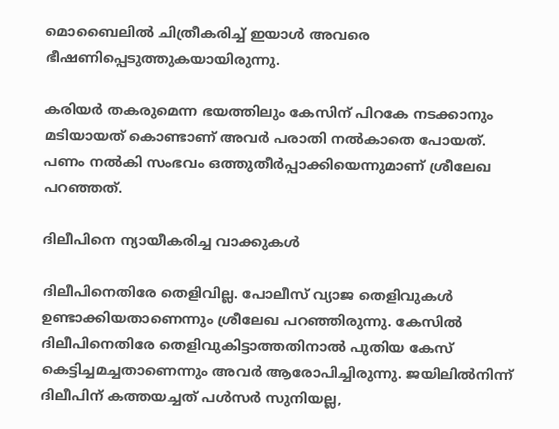മൊബൈലില്‍ ചിത്രീകരിച്ച് ഇയാള്‍ അവരെ ഭീഷണിപ്പെടുത്തുകയായിരുന്നു.

കരിയര്‍ തകരുമെന്ന ഭയത്തിലും കേസിന് പിറകേ നടക്കാനും മടിയായത് കൊണ്ടാണ് അവര്‍ പരാതി നല്‍കാതെ പോയത്. പണം നല്‍കി സംഭവം ഒത്തുതീര്‍പ്പാക്കിയെന്നുമാണ് ശ്രീലേഖ പറഞ്ഞത്.

ദിലീപിനെ ന്യായീകരിച്ച വാക്കുകൾ

ദിലീപിനെതിരേ തെളിവില്ല. പോലീസ് വ്യാജ തെളിവുകള്‍ ഉണ്ടാക്കിയതാണെന്നും ശ്രീലേഖ പറഞ്ഞിരുന്നു. കേസില്‍ ദിലീപിനെതിരേ തെളിവുകിട്ടാത്തതിനാല്‍ പുതിയ കേസ് കെട്ടിച്ചമച്ചതാണെന്നും അവര്‍ ആരോപിച്ചിരുന്നു. ജയിലില്‍നിന്ന് ദിലീപിന് കത്തയച്ചത് പള്‍സര്‍ സുനിയല്ല,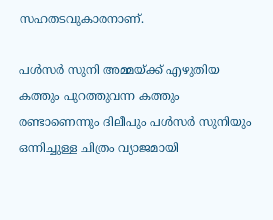സഹതടവുകാരനാണ്.

പള്‍സര്‍ സുനി അമ്മയ്ക്ക് എഴുതിയ കത്തും പുറത്തുവന്ന കത്തും രണ്ടാണെന്നും ദിലീപും പള്‍സര്‍ സുനിയും ഒന്നിച്ചുള്ള ചിത്രം വ്യാജമായി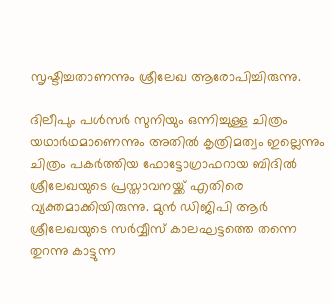സൃഷ്ടിച്ചതാണന്നും ശ്രീലേഖ ആരോപിച്ചിരുന്നു.

ദിലീപും പള്‍സര്‍ സുനിയും ഒന്നിച്ചുള്ള ചിത്രം യഥാര്‍ഥമാണെന്നും അതില്‍ കൃത്രിമത്വം ഇല്ലെന്നും ചിത്രം പകര്‍ത്തിയ ഫോട്ടോഗ്രാഫറായ ബിദില്‍ ശ്രീലേഖയുടെ പ്രസ്താവനയ്ക്ക് എതിരെ വ്യക്തമാക്കിയിരുന്നു. മുൻ ഡിജിപി ആർ ശ്രീലേഖയുടെ സർവ്വീസ് കാലഘട്ടത്തെ തന്നെ തുറന്നു കാട്ടുന്ന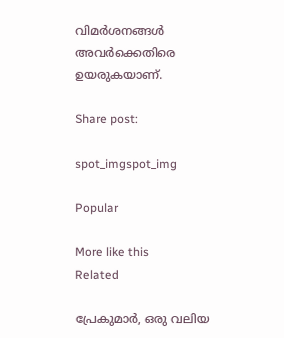വിമർശനങ്ങൾ അവർക്കെതിരെ ഉയരുകയാണ്.

Share post:

spot_imgspot_img

Popular

More like this
Related

പ്രേകുമാർ, ഒരു വലിയ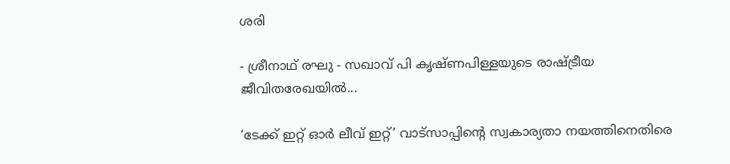ശരി

- ശ്രീനാഥ് രഘു - സഖാവ് പി കൃഷ്ണപിള്ളയുടെ രാഷ്ട്രീയ ജീവിതരേഖയിൽ...

‘ടേക്ക് ഇറ്റ് ഓർ ലീവ് ഇറ്റ്’ വാട്സാപ്പിന്റെ സ്വകാര്യതാ നയത്തിനെതിരെ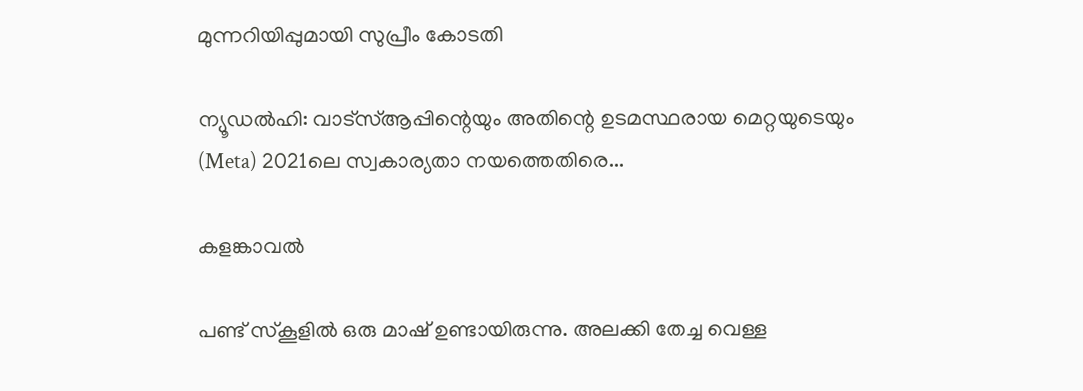മുന്നറിയിപ്പുമായി സുപ്രീം കോടതി

ന്യൂഡൽഹി: വാട്‌സ്ആപ്പിന്റെയും അതിന്റെ ഉടമസ്ഥരായ മെറ്റയുടെയും (Meta) 2021ലെ സ്വകാര്യതാ നയത്തെതിരെ...

കളങ്കാവൽ

പണ്ട് സ്കൂളിൽ ഒരു മാഷ് ഉണ്ടായിരുന്നു. അലക്കി തേച്ച വെള്ള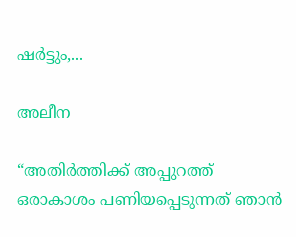ഷർട്ടും,...

അലീന

“അതിര്‍ത്തിക്ക് അപ്പുറത്ത് ഒരാകാശം പണിയപ്പെടുന്നത് ഞാന്‍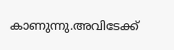കാണുന്നു.അവിടേക്ക്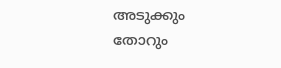അടുക്കും തോറും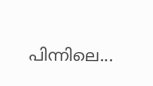പിന്നിലെ...